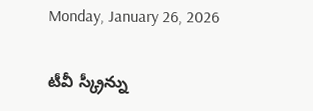Monday, January 26, 2026

టీవీ స్క్రీన్ను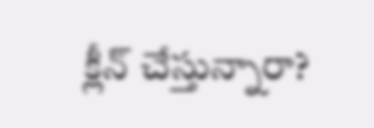క్లీన్ చేస్తున్నారా?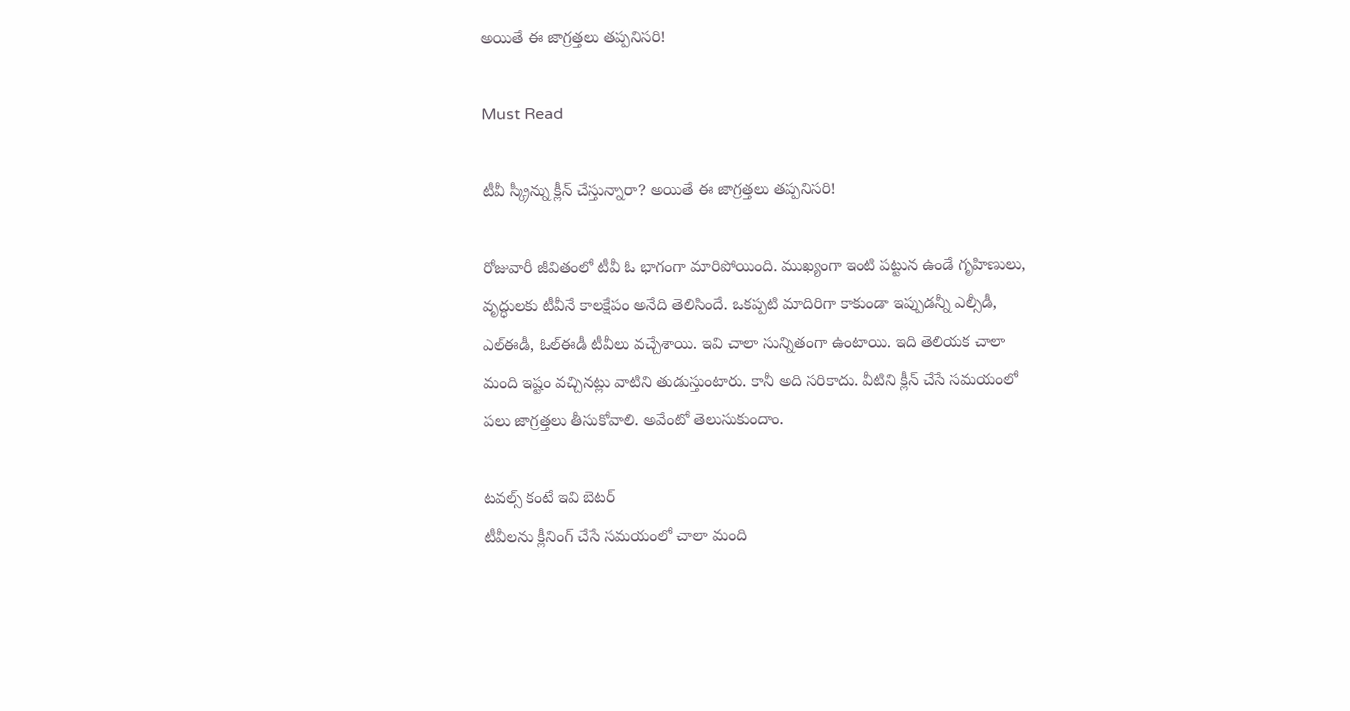అయితే ఈ జాగ్రత్తలు తప్పనిసరి!

Must Read

టీవీ స్క్రీన్ను క్లీన్ చేస్తున్నారా? అయితే ఈ జాగ్రత్తలు తప్పనిసరి!

రోజువారీ జీవితంలో టీవీ ఓ భాగంగా మారిపోయింది. ముఖ్యంగా ఇంటి పట్టున ఉండే గృహిణులు, వృద్ధులకు టీవీనే కాలక్షేపం అనేది తెలిసిందే. ఒకప్పటి మాదిరిగా కాకుండా ఇప్పుడన్నీ ఎల్సీడీ, ఎల్ఈడీ, ఓల్ఈడీ టీవీలు వచ్చేశాయి. ఇవి చాలా సున్నితంగా ఉంటాయి. ఇది తెలియక చాలా మంది ఇష్టం వచ్చినట్లు వాటిని తుడుస్తుంటారు. కానీ అది సరికాదు. వీటిని క్లీన్ చేసే సమయంలో పలు జాగ్రత్తలు తీసుకోవాలి. అవేంటో తెలుసుకుందాం.

టవల్స్ కంటే ఇవి బెటర్
టీవీలను క్లీనింగ్ చేసే సమయంలో చాలా మంది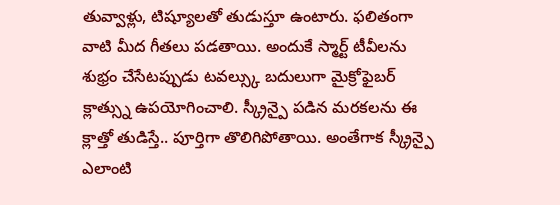తువ్వాళ్లు, టిష్యూలతో తుడుస్తూ ఉంటారు. ఫలితంగా వాటి మీద గీతలు పడతాయి. అందుకే స్మార్ట్ టీవీలను శుభ్రం చేసేటప్పుడు టవల్స్కు బదులుగా మైక్రోఫైబర్ క్లాత్స్ను ఉపయోగించాలి. స్క్రీన్పై పడిన మరకలను ఈ క్లాత్తో తుడిస్తే.. పూర్తిగా తొలిగిపోతాయి. అంతేగాక స్క్రీన్పై ఎలాంటి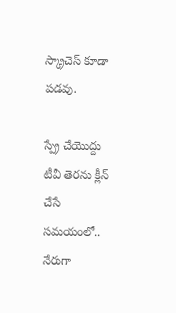స్క్రాచెస్ కూడా పడవు.

స్ప్రే చేయొద్దు
టీవీ తెరను క్లీన్ చేసే సమయంలో.. నేరుగా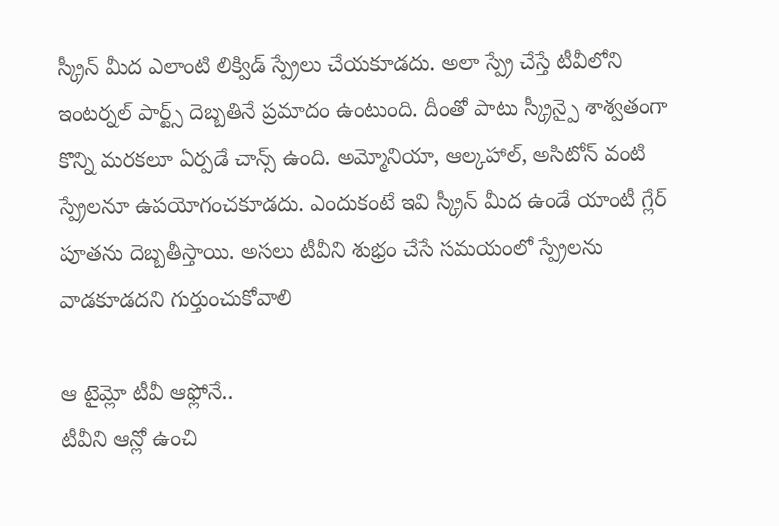స్క్రీన్ మీద ఎలాంటి లిక్విడ్ స్ప్రేలు చేయకూడదు. అలా స్ప్రే చేస్తే టీవీలోని ఇంటర్నల్ పార్ట్స్ దెబ్బతినే ప్రమాదం ఉంటుంది. దీంతో పాటు స్క్రీన్పై శాశ్వతంగా కొన్ని మరకలూ ఏర్పడే చాన్స్ ఉంది. అమ్మోనియా, ఆల్కహాల్, అసిటోన్ వంటి స్ప్రేలనూ ఉపయోగంచకూడదు. ఎందుకంటే ఇవి స్క్రీన్ మీద ఉండే యాంటీ గ్లేర్ పూతను దెబ్బతీస్తాయి. అసలు టీవీని శుభ్రం చేసే సమయంలో స్ప్రేలను వాడకూడదని గుర్తుంచుకోవాలి

ఆ టైమ్లో టీవీ ఆఫ్లోనే..
టీవీని ఆన్లో ఉంచి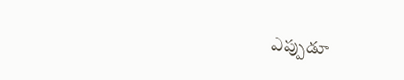ఎప్పుడూ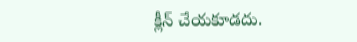క్లీన్ చేయకూడదు.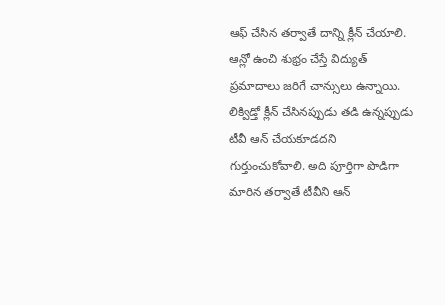ఆఫ్ చేసిన తర్వాతే దాన్ని క్లీన్ చేయాలి. ఆన్లో ఉంచి శుభ్రం చేస్తే విద్యుత్ ప్రమాదాలు జరిగే చాన్సులు ఉన్నాయి. లిక్విడ్తో క్లీన్ చేసినప్పుడు తడి ఉన్నప్పుడు టీవీ ఆన్ చేయకూడదని గుర్తుంచుకోవాలి. అది పూర్తిగా పొడిగా మారిన తర్వాతే టీవీని ఆన్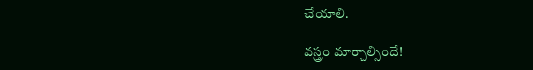చేయాలి.

వస్త్రం మార్చాల్సిందే!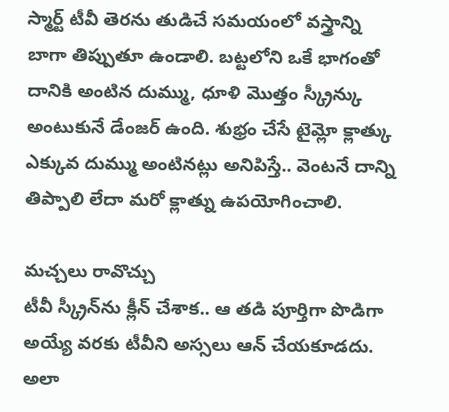స్మార్ట్ టీవీ తెరను తుడిచే సమయంలో వస్త్రాన్ని బాగా తిప్పుతూ ఉండాలి. బట్టలోని ఒకే భాగంతో దానికి అంటిన దుమ్ము, ధూళి మొత్తం స్క్రీన్కు అంటుకునే డేంజర్ ఉంది. శుభ్రం చేసే టైమ్లో క్లాత్కు ఎక్కువ దుమ్ము అంటినట్లు అనిపిస్తే.. వెంటనే దాన్ని తిప్పాలి లేదా మరో క్లాత్ను ఉపయోగించాలి.

మచ్చలు రావొచ్చు
టీవీ స్క్రీన్‌ను క్లీన్ చేశాక.. ఆ తడి పూర్తిగా పొడిగా అయ్యే వరకు టీవీని అస్సలు ఆన్ చేయకూడదు. అలా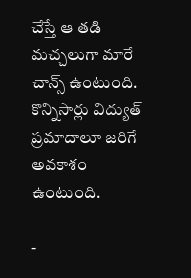చేస్తే ఆ తడి మచ్చలుగా మారే చాన్స్ ఉంటుంది. కొన్నిసార్లు విద్యుత్ ప్రమాదాలూ జరిగే అవకాశం ఉంటుంది.

-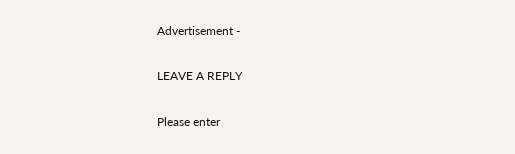Advertisement -

LEAVE A REPLY

Please enter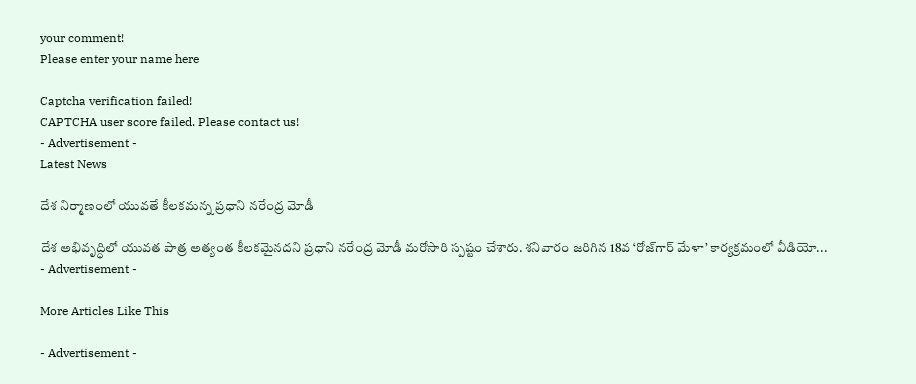your comment!
Please enter your name here

Captcha verification failed!
CAPTCHA user score failed. Please contact us!
- Advertisement -
Latest News

దేశ నిర్మాణంలో యువతే కీల‌క‌మ‌న్న ప్రధాని న‌రేంద్ర‌ మోడీ

దేశ అభివృద్ధిలో యువత పాత్ర అత్యంత కీలకమైనదని ప్రధాని నరేంద్ర మోడీ మరోసారి స్పష్టం చేశారు. శనివారం జరిగిన 18వ ‘రోజ్‌గార్ మేళా’ కార్యక్రమంలో వీడియో...
- Advertisement -

More Articles Like This

- Advertisement -